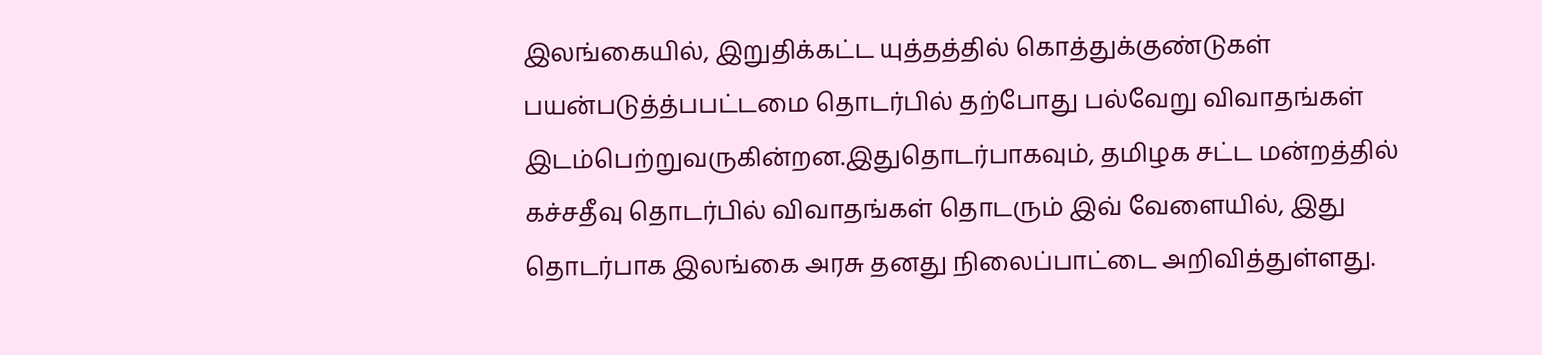இலங்கையில், இறுதிக்கட்ட யுத்தத்தில் கொத்துக்குண்டுகள் பயன்படுத்த்பபட்டமை தொடர்பில் தற்போது பல்வேறு விவாதங்கள் இடம்பெற்றுவருகின்றன.இதுதொடர்பாகவும், தமிழக சட்ட மன்றத்தில் கச்சதீவு தொடர்பில் விவாதங்கள் தொடரும் இவ் வேளையில், இது தொடர்பாக இலங்கை அரசு தனது நிலைப்பாட்டை அறிவித்துள்ளது.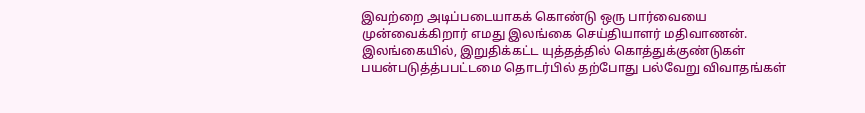இவற்றை அடிப்படையாகக் கொண்டு ஒரு பார்வையை முன்வைக்கிறார் எமது இலங்கை செய்தியாளர் மதிவாணன்.
இலங்கையில், இறுதிக்கட்ட யுத்தத்தில் கொத்துக்குண்டுகள் பயன்படுத்த்பபட்டமை தொடர்பில் தற்போது பல்வேறு விவாதங்கள்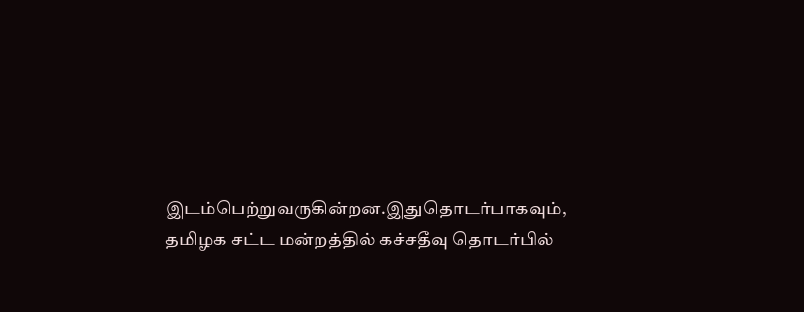இடம்பெற்றுவருகின்றன.இதுதொடர்பாகவும், தமிழக சட்ட மன்றத்தில் கச்சதீவு தொடர்பில்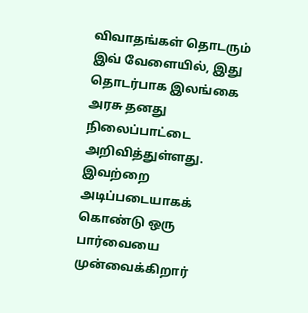விவாதங்கள் தொடரும் இவ் வேளையில், இது தொடர்பாக இலங்கை அரசு தனது நிலைப்பாட்டை அறிவித்துள்ளது. இவற்றை அடிப்படையாகக் கொண்டு ஒரு பார்வையை முன்வைக்கிறார்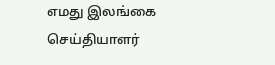எமது இலங்கை செய்தியாளர்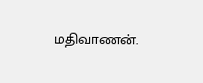மதிவாணன்.